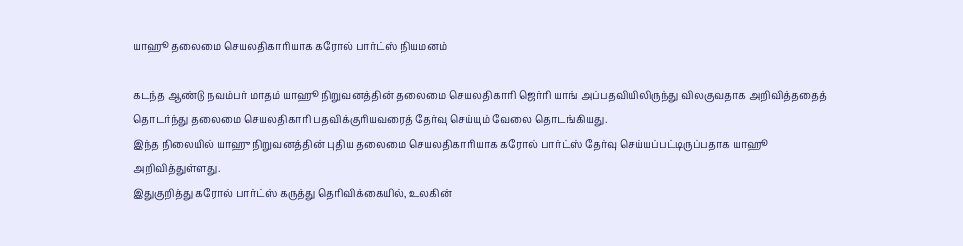யாஹூ தலைமை செயலதிகாரியாக கரோல் பார்ட்ஸ் நியமனம்

கடந்த ஆண்டு நவம்பர் மாதம் யாஹூ நிறுவனத்தின் தலைமை செயலதிகாரி ஜெர்ரி யாங் அப்பதவியிலிருந்து விலகுவதாக அறிவித்ததைத் தொடர்ந்து தலைமை செயலதிகாரி பதவிக்குரியவரைத் தேர்வு செய்யும் வேலை தொடங்கியது.
இந்த நிலையில் யாஹு நிறுவனத்தின் புதிய தலைமை செயலதிகாரியாக கரோல் பார்ட்ஸ் தேர்வு செய்யப்பட்டிருப்பதாக யாஹூ அறிவித்துள்ளது.
இதுகுறித்து கரோல் பார்ட்ஸ் கருத்து தெரிவிக்கையில், உலகின்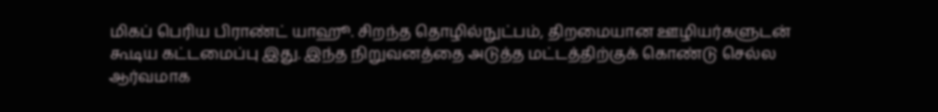மிகப் பெரிய பிராண்ட் யாஹூ. சிறந்த தொழில்நுட்பம், திறமையான ஊழியர்களுடன் கூடிய கட்டமைப்பு இது. இந்த நிறுவனத்தை அடுத்த மட்டத்திற்குக் கொண்டு செல்ல ஆர்வமாக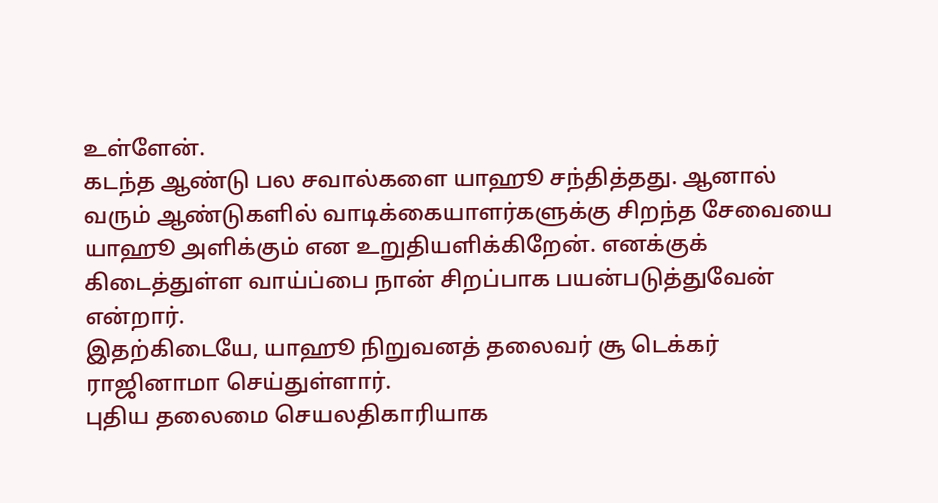உள்ளேன்.
கடந்த ஆண்டு பல சவால்களை யாஹூ சந்தித்தது. ஆனால் வரும் ஆண்டுகளில் வாடிக்கையாளர்களுக்கு சிறந்த சேவையை யாஹூ அளிக்கும் என உறுதியளிக்கிறேன். எனக்குக் கிடைத்துள்ள வாய்ப்பை நான் சிறப்பாக பயன்படுத்துவேன் என்றார்.
இதற்கிடையே, யாஹூ நிறுவனத் தலைவர் சூ டெக்கர் ராஜினாமா செய்துள்ளார்.
புதிய தலைமை செயலதிகாரியாக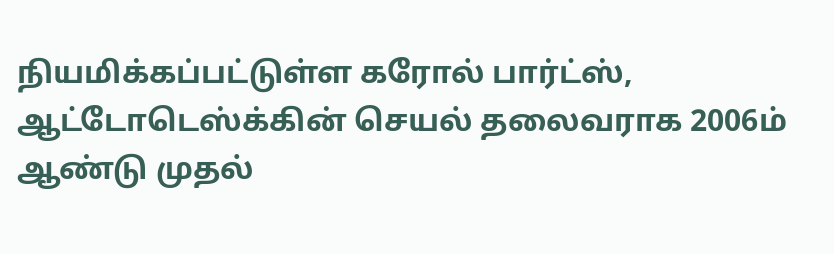நியமிக்கப்பட்டுள்ள கரோல் பார்ட்ஸ், ஆட்டோடெஸ்க்கின் செயல் தலைவராக 2006ம் ஆண்டு முதல்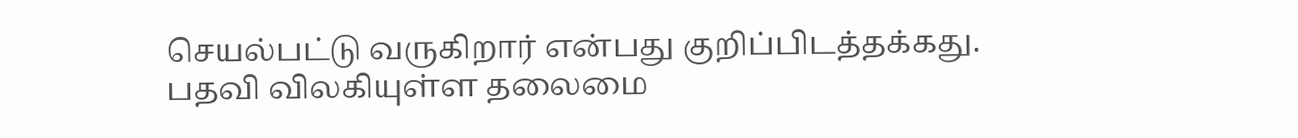செயல்பட்டு வருகிறார் என்பது குறிப்பிடத்தக்கது.
பதவி விலகியுள்ள தலைமை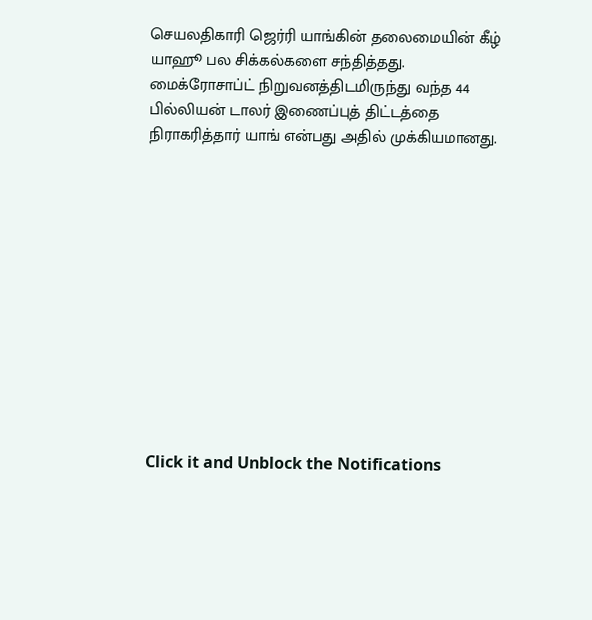செயலதிகாரி ஜெர்ரி யாங்கின் தலைமையின் கீழ் யாஹூ பல சிக்கல்களை சந்தித்தது. மைக்ரோசாப்ட் நிறுவனத்திடமிருந்து வந்த 44 பில்லியன் டாலர் இணைப்புத் திட்டத்தை நிராகரித்தார் யாங் என்பது அதில் முக்கியமானது.












Click it and Unblock the Notifications